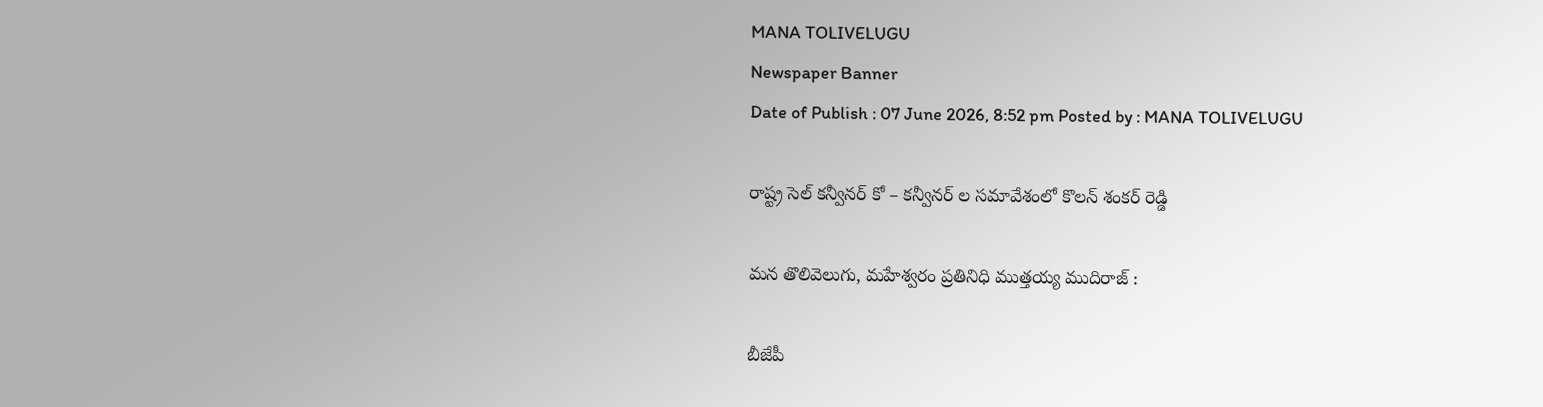MANA TOLIVELUGU
Newspaper Banner
Date of Publish : 07 June 2026, 8:52 pm Posted by : MANA TOLIVELUGU

రాష్ట్ర సెల్ కన్వీనర్ కో – కన్వీనర్ ల సమావేశంలో కొలన్ శంకర్ రెడ్డి

మన తొలివెలుగు, మహేశ్వరం ప్రతినిధి ముత్తయ్య ముదిరాజ్ :

బీజేపీ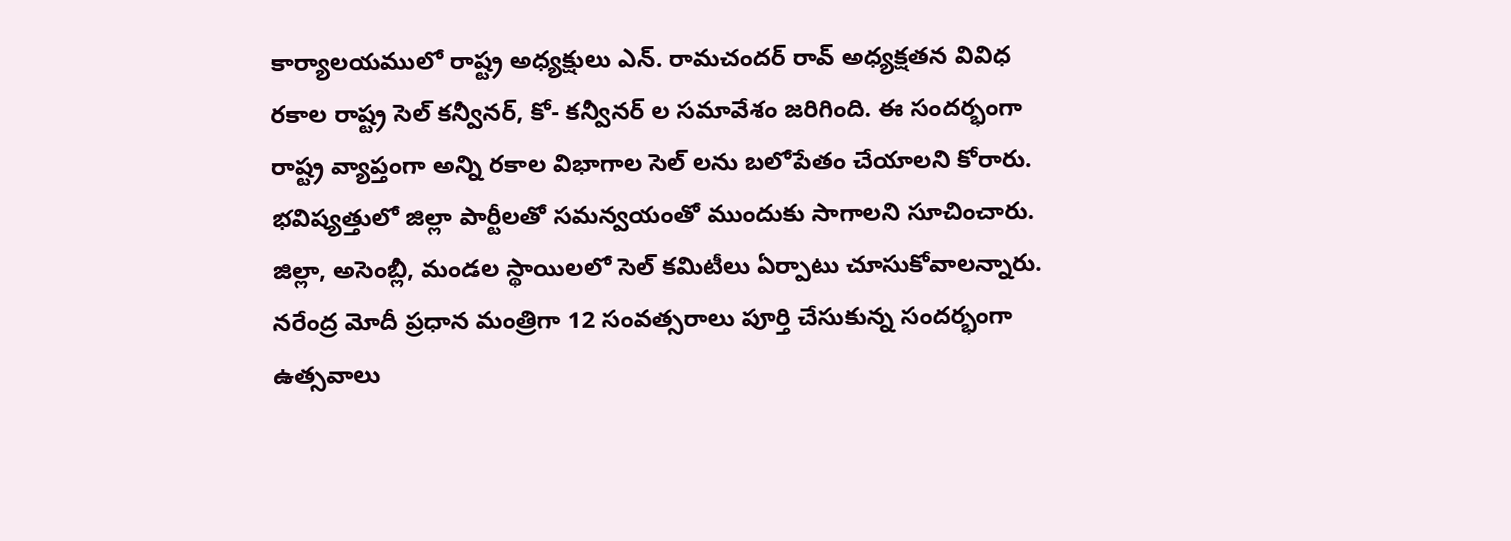కార్యాలయములో రాష్ట్ర అధ్యక్షులు ఎన్. రామచందర్ రావ్ అధ్యక్షతన వివిధ రకాల రాష్ట్ర సెల్ కన్వీనర్, కో- కన్వీనర్ ల సమావేశం జరిగింది. ఈ సందర్భంగా రాష్ట్ర వ్యాప్తంగా అన్ని రకాల విభాగాల సెల్ లను బలోపేతం చేయాలని కోరారు. భవిష్యత్తులో జిల్లా పార్టీలతో సమన్వయంతో ముందుకు సాగాలని సూచించారు. జిల్లా, అసెంబ్లీ, మండల స్థాయిలలో సెల్ కమిటీలు ఏర్పాటు చూసుకోవాలన్నారు. నరేంద్ర మోదీ ప్రధాన మంత్రిగా 12 సంవత్సరాలు పూర్తి చేసుకున్న సందర్భంగా ఉత్సవాలు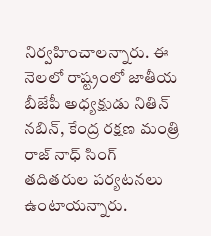నిర్వహించాలన్నారు. ఈ నెలలో రాష్ట్రంలో జాతీయ బీజేపీ అధ్యక్షుడు నితిన్ నబిన్, కేంద్ర రక్షణ మంత్రి రాజ్ నాధ్ సింగ్ తదితరుల పర్యటనలు ఉంటాయన్నారు.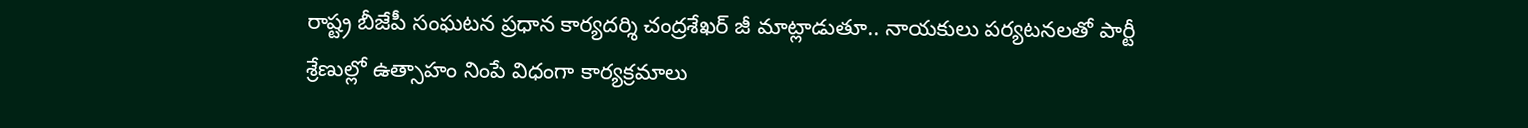రాష్ట్ర బీజేపీ సంఘటన ప్రధాన కార్యదర్శి చంద్రశేఖర్ జీ మాట్లాడుతూ.. నాయకులు పర్యటనలతో పార్టీ శ్రేణుల్లో ఉత్సాహం నింపే విధంగా కార్యక్రమాలు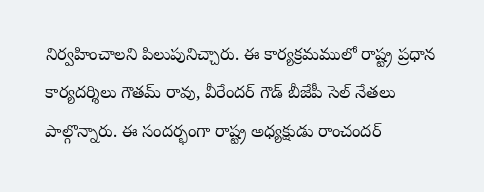నిర్వహించాలని పిలుపునిచ్చారు. ఈ కార్యక్రమములో రాష్ట్ర ప్రధాన కార్యదర్శిలు గౌతమ్ రావు, వీరేందర్ గౌడ్ బీజేపీ సెల్ నేతలు పాల్గొన్నారు. ఈ సందర్భంగా రాష్ట్ర అధ్యక్షుడు రాంచందర్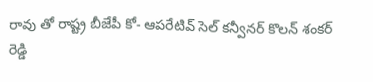రావు తో రాష్ట్ర బీజేపీ కో- ఆపరేటివ్ సెల్ కన్వీనర్ కొలన్ శంకర్ రెడ్డి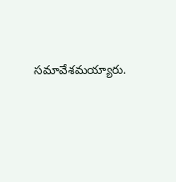సమావేశమయ్యారు.